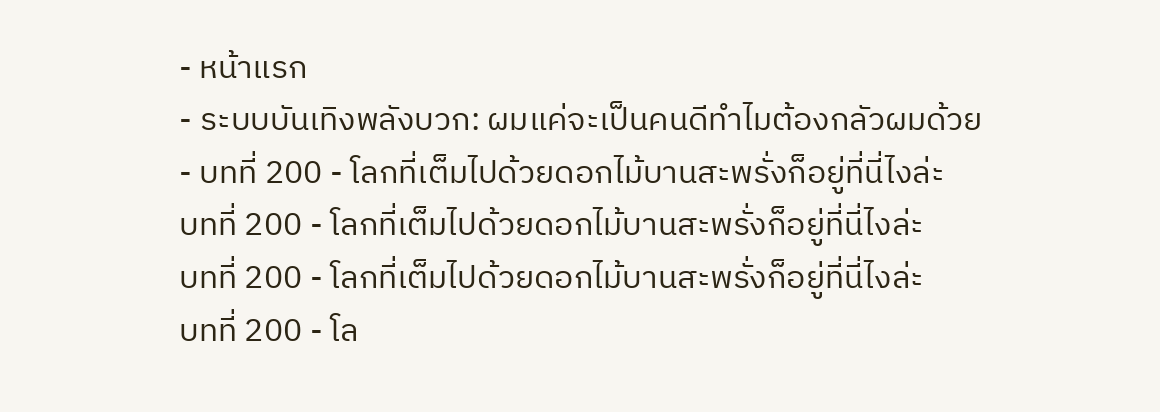- หน้าแรก
- ระบบบันเทิงพลังบวก: ผมแค่จะเป็นคนดีทำไมต้องกลัวผมด้วย
- บทที่ 200 - โลกที่เต็มไปด้วยดอกไม้บานสะพรั่งก็อยู่ที่นี่ไงล่ะ
บทที่ 200 - โลกที่เต็มไปด้วยดอกไม้บานสะพรั่งก็อยู่ที่นี่ไงล่ะ
บทที่ 200 - โลกที่เต็มไปด้วยดอกไม้บานสะพรั่งก็อยู่ที่นี่ไงล่ะ
บทที่ 200 - โล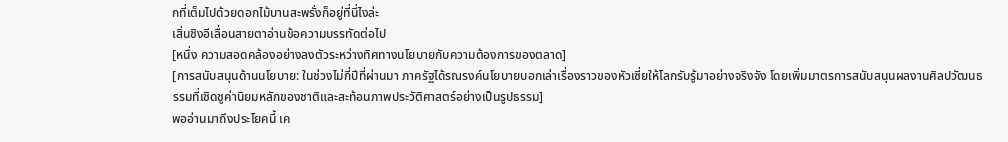กที่เต็มไปด้วยดอกไม้บานสะพรั่งก็อยู่ที่นี่ไงล่ะ
เสิ่นชิงอีเลื่อนสายตาอ่านข้อความบรรทัดต่อไป
[หนึ่ง ความสอดคล้องอย่างลงตัวระหว่างทิศทางนโยบายกับความต้องการของตลาด]
[การสนับสนุนด้านนโยบาย: ในช่วงไม่กี่ปีที่ผ่านมา ภาครัฐได้รณรงค์นโยบายบอกเล่าเรื่องราวของหัวเซี่ยให้โลกรับรู้มาอย่างจริงจัง โดยเพิ่มมาตรการสนับสนุนผลงานศิลปวัฒนธรรมที่เชิดชูค่านิยมหลักของชาติและสะท้อนภาพประวัติศาสตร์อย่างเป็นรูปธรรม]
พออ่านมาถึงประโยคนี้ เค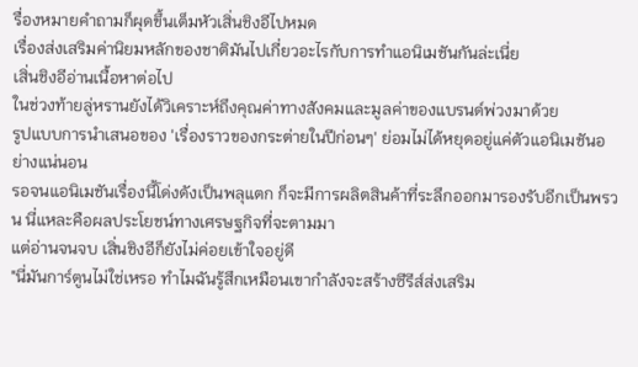รื่องหมายคำถามก็ผุดขึ้นเต็มหัวเสิ่นชิงอีไปหมด
เรื่องส่งเสริมค่านิยมหลักของชาติมันไปเกี่ยวอะไรกับการทำแอนิเมชันกันล่ะเนี่ย
เสิ่นชิงอีอ่านเนื้อหาต่อไป
ในช่วงท้ายลู่หรานยังได้วิเคราะห์ถึงคุณค่าทางสังคมและมูลค่าของแบรนด์พ่วงมาด้วย
รูปแบบการนำเสนอของ 'เรื่องราวของกระต่ายในปีก่อนๆ' ย่อมไม่ได้หยุดอยู่แค่ตัวแอนิเมชันอย่างแน่นอน
รอจนแอนิเมชันเรื่องนี้โด่งดังเป็นพลุแตก ก็จะมีการผลิตสินค้าที่ระลึกออกมารองรับอีกเป็นพรวน นี่แหละคือผลประโยชน์ทางเศรษฐกิจที่จะตามมา
แต่อ่านจนจบ เสิ่นชิงอีก็ยังไม่ค่อยเข้าใจอยู่ดี
"นี่มันการ์ตูนไม่ใช่เหรอ ทำไมฉันรู้สึกเหมือนเขากำลังจะสร้างซีรีส์ส่งเสริม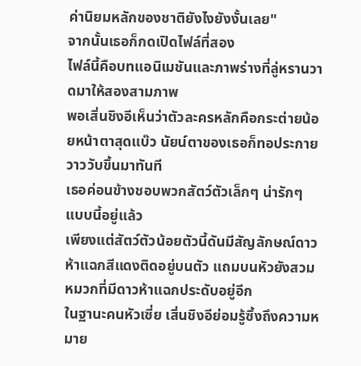ค่านิยมหลักของชาติยังไงยังงั้นเลย"
จากนั้นเธอก็กดเปิดไฟล์ที่สอง
ไฟล์นี้คือบทแอนิเมชันและภาพร่างที่ลู่หรานวาดมาให้สองสามภาพ
พอเสิ่นชิงอีเห็นว่าตัวละครหลักคือกระต่ายน้อยหน้าตาสุดแบ๊ว นัยน์ตาของเธอก็ทอประกายวาววับขึ้นมาทันที
เธอค่อนข้างชอบพวกสัตว์ตัวเล็กๆ น่ารักๆ แบบนี้อยู่แล้ว
เพียงแต่สัตว์ตัวน้อยตัวนี้ดันมีสัญลักษณ์ดาวห้าแฉกสีแดงติดอยู่บนตัว แถมบนหัวยังสวมหมวกที่มีดาวห้าแฉกประดับอยู่อีก
ในฐานะคนหัวเซี่ย เสิ่นชิงอีย่อมรู้ซึ้งถึงความหมาย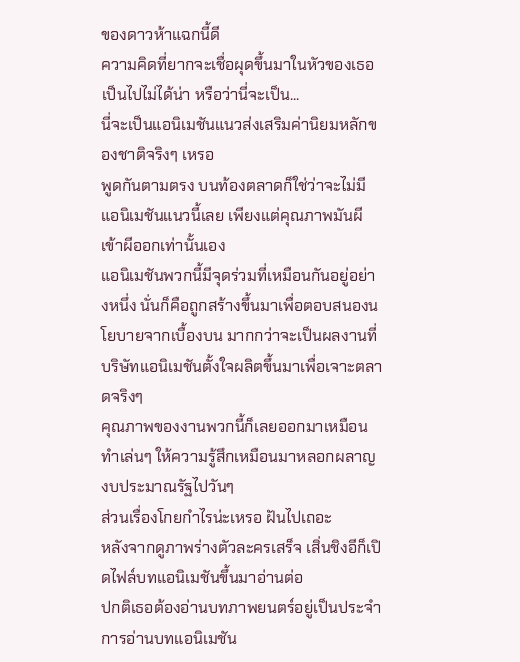ของดาวห้าแฉกนี้ดี
ความคิดที่ยากจะเชื่อผุดขึ้นมาในหัวของเธอ
เป็นไปไม่ได้น่า หรือว่านี่จะเป็น...
นี่จะเป็นแอนิเมชันแนวส่งเสริมค่านิยมหลักของชาติจริงๆ เหรอ
พูดกันตามตรง บนท้องตลาดก็ใช่ว่าจะไม่มีแอนิเมชันแนวนี้เลย เพียงแต่คุณภาพมันผีเข้าผีออกเท่านั้นเอง
แอนิเมชันพวกนี้มีจุดร่วมที่เหมือนกันอยู่อย่างหนึ่ง นั่นก็คือถูกสร้างขึ้นมาเพื่อตอบสนองนโยบายจากเบื้องบน มากกว่าจะเป็นผลงานที่บริษัทแอนิเมชันตั้งใจผลิตขึ้นมาเพื่อเจาะตลาดจริงๆ
คุณภาพของงานพวกนี้ก็เลยออกมาเหมือนทำเล่นๆ ให้ความรู้สึกเหมือนมาหลอกผลาญงบประมาณรัฐไปวันๆ
ส่วนเรื่องโกยกำไรน่ะเหรอ ฝันไปเถอะ
หลังจากดูภาพร่างตัวละครเสร็จ เสิ่นชิงอีก็เปิดไฟล์บทแอนิเมชันขึ้นมาอ่านต่อ
ปกติเธอต้องอ่านบทภาพยนตร์อยู่เป็นประจำ การอ่านบทแอนิเมชัน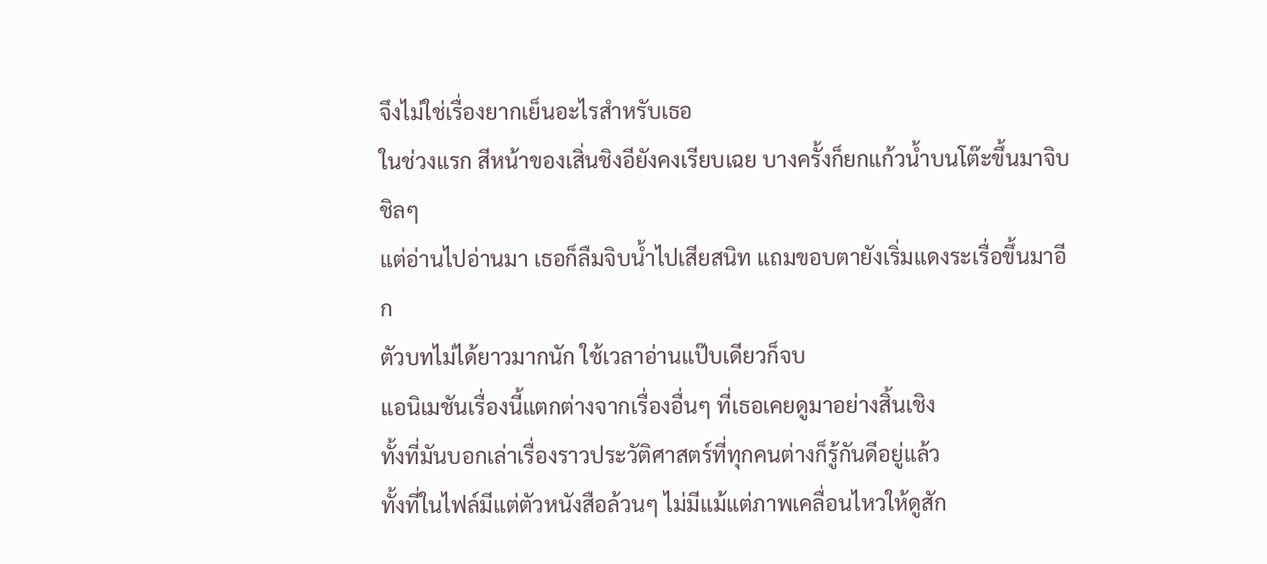จึงไม่ใช่เรื่องยากเย็นอะไรสำหรับเธอ
ในช่วงแรก สีหน้าของเสิ่นชิงอียังคงเรียบเฉย บางครั้งก็ยกแก้วน้ำบนโต๊ะขึ้นมาจิบชิลๆ
แต่อ่านไปอ่านมา เธอก็ลืมจิบน้ำไปเสียสนิท แถมขอบตายังเริ่มแดงระเรื่อขึ้นมาอีก
ตัวบทไม่ได้ยาวมากนัก ใช้เวลาอ่านแป๊บเดียวก็จบ
แอนิเมชันเรื่องนี้แตกต่างจากเรื่องอื่นๆ ที่เธอเคยดูมาอย่างสิ้นเชิง
ทั้งที่มันบอกเล่าเรื่องราวประวัติศาสตร์ที่ทุกคนต่างก็รู้กันดีอยู่แล้ว
ทั้งที่ในไฟล์มีแต่ตัวหนังสือล้วนๆ ไม่มีแม้แต่ภาพเคลื่อนไหวให้ดูสัก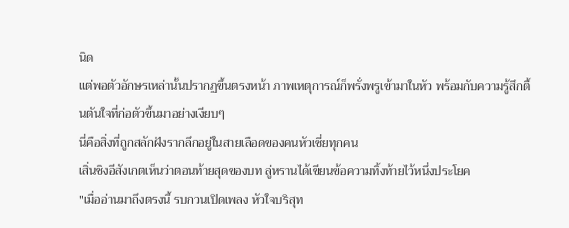นิด
แต่พอตัวอักษรเหล่านั้นปรากฏขึ้นตรงหน้า ภาพเหตุการณ์ก็พรั่งพรูเข้ามาในหัว พร้อมกับความรู้สึกตื้นตันใจที่ก่อตัวขึ้นมาอย่างเงียบๆ
นี่คือสิ่งที่ถูกสลักฝังรากลึกอยู่ในสายเลือดของคนหัวเซี่ยทุกคน
เสิ่นชิงอีสังเกตเห็นว่าตอนท้ายสุดของบท ลู่หรานได้เขียนข้อความทิ้งท้ายไว้หนึ่งประโยค
"เมื่ออ่านมาถึงตรงนี้ รบกวนเปิดเพลง หัวใจบริสุท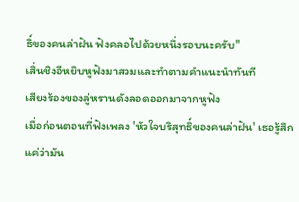ธิ์ของคนล่าฝัน ฟังคลอไปด้วยหนึ่งรอบนะครับ"
เสิ่นชิงอีหยิบหูฟังมาสวมและทำตามคำแนะนำทันที
เสียงร้องของลู่หรานดังลอดออกมาจากหูฟัง
เมื่อก่อนตอนที่ฟังเพลง 'หัวใจบริสุทธิ์ของคนล่าฝัน' เธอรู้สึกแค่ว่ามัน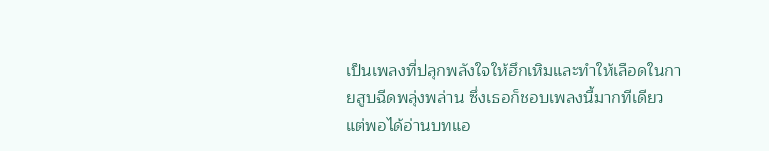เป็นเพลงที่ปลุกพลังใจให้ฮึกเหิมและทำให้เลือดในกายสูบฉีดพลุ่งพล่าน ซึ่งเธอก็ชอบเพลงนี้มากทีเดียว
แต่พอได้อ่านบทแอ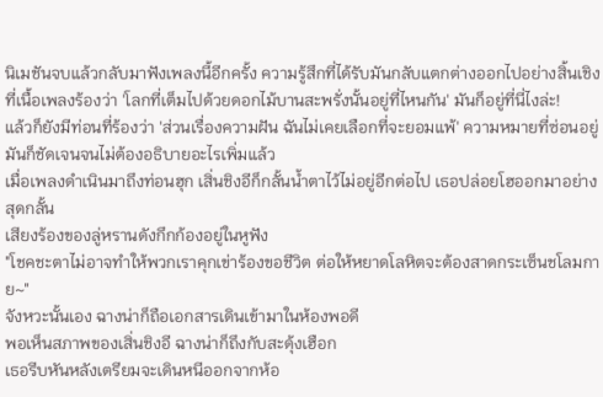นิเมชันจบแล้วกลับมาฟังเพลงนี้อีกครั้ง ความรู้สึกที่ได้รับมันกลับแตกต่างออกไปอย่างสิ้นเชิง
ที่เนื้อเพลงร้องว่า 'โลกที่เต็มไปด้วยดอกไม้บานสะพรั่งนั้นอยู่ที่ไหนกัน' มันก็อยู่ที่นี่ไงล่ะ!
แล้วก็ยังมีท่อนที่ร้องว่า 'ส่วนเรื่องความฝัน ฉันไม่เคยเลือกที่จะยอมแพ้' ความหมายที่ซ่อนอยู่มันก็ชัดเจนจนไม่ต้องอธิบายอะไรเพิ่มแล้ว
เมื่อเพลงดำเนินมาถึงท่อนฮุก เสิ่นชิงอีก็กลั้นน้ำตาไว้ไม่อยู่อีกต่อไป เธอปล่อยโฮออกมาอย่างสุดกลั้น
เสียงร้องของลู่หรานดังกึกก้องอยู่ในหูฟัง
"โชคชะตาไม่อาจทำให้พวกเราคุกเข่าร้องขอชีวิต ต่อให้หยาดโลหิตจะต้องสาดกระเซ็นชโลมกาย~"
จังหวะนั้นเอง ฉางน่าก็ถือเอกสารเดินเข้ามาในห้องพอดี
พอเห็นสภาพของเสิ่นชิงอี ฉางน่าก็ถึงกับสะดุ้งเฮือก
เธอรีบหันหลังเตรียมจะเดินหนีออกจากห้อ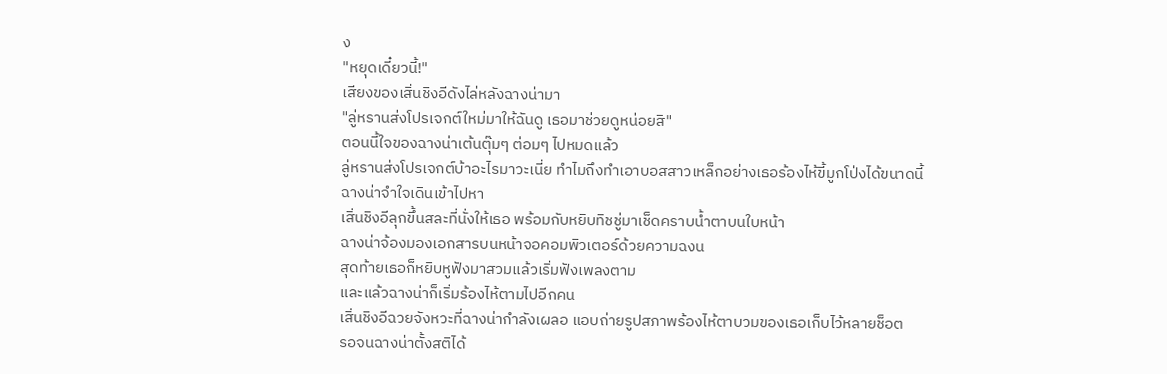ง
"หยุดเดี๋ยวนี้!"
เสียงของเสิ่นชิงอีดังไล่หลังฉางน่ามา
"ลู่หรานส่งโปรเจกต์ใหม่มาให้ฉันดู เธอมาช่วยดูหน่อยสิ"
ตอนนี้ใจของฉางน่าเต้นตุ๊มๆ ต่อมๆ ไปหมดแล้ว
ลู่หรานส่งโปรเจกต์บ้าอะไรมาวะเนี่ย ทำไมถึงทำเอาบอสสาวเหล็กอย่างเธอร้องไห้ขี้มูกโป่งได้ขนาดนี้
ฉางน่าจำใจเดินเข้าไปหา
เสิ่นชิงอีลุกขึ้นสละที่นั่งให้เธอ พร้อมกับหยิบทิชชู่มาเช็ดคราบน้ำตาบนใบหน้า
ฉางน่าจ้องมองเอกสารบนหน้าจอคอมพิวเตอร์ด้วยความฉงน
สุดท้ายเธอก็หยิบหูฟังมาสวมแล้วเริ่มฟังเพลงตาม
และแล้วฉางน่าก็เริ่มร้องไห้ตามไปอีกคน
เสิ่นชิงอีฉวยจังหวะที่ฉางน่ากำลังเผลอ แอบถ่ายรูปสภาพร้องไห้ตาบวมของเธอเก็บไว้หลายช็อต
รอจนฉางน่าตั้งสติได้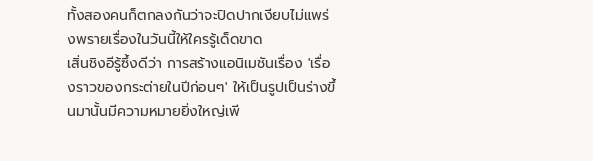ทั้งสองคนก็ตกลงกันว่าจะปิดปากเงียบไม่แพร่งพรายเรื่องในวันนี้ให้ใครรู้เด็ดขาด
เสิ่นชิงอีรู้ซึ้งดีว่า การสร้างแอนิเมชันเรื่อง 'เรื่องราวของกระต่ายในปีก่อนๆ' ให้เป็นรูปเป็นร่างขึ้นมานั้นมีความหมายยิ่งใหญ่เพี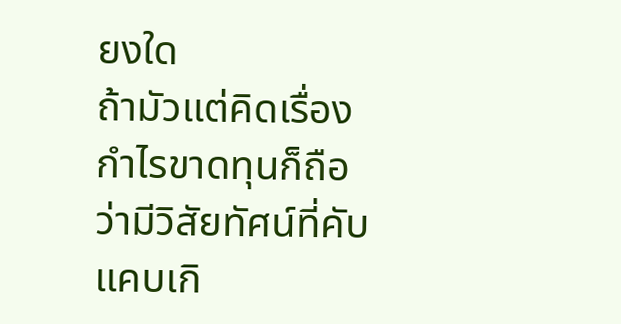ยงใด
ถ้ามัวแต่คิดเรื่องกำไรขาดทุนก็ถือว่ามีวิสัยทัศน์ที่คับแคบเกิ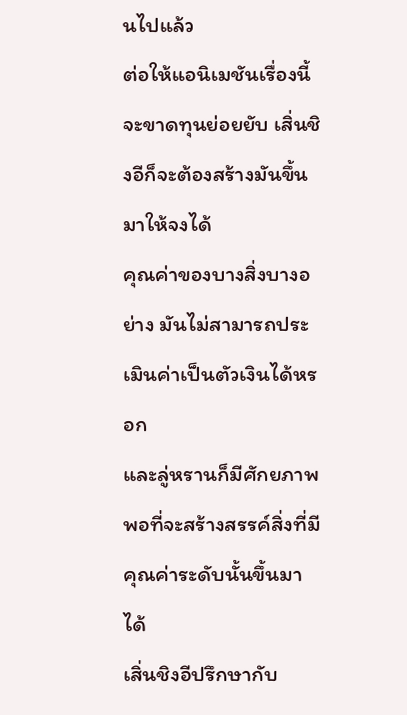นไปแล้ว
ต่อให้แอนิเมชันเรื่องนี้จะขาดทุนย่อยยับ เสิ่นชิงอีก็จะต้องสร้างมันขึ้นมาให้จงได้
คุณค่าของบางสิ่งบางอย่าง มันไม่สามารถประเมินค่าเป็นตัวเงินได้หรอก
และลู่หรานก็มีศักยภาพพอที่จะสร้างสรรค์สิ่งที่มีคุณค่าระดับนั้นขึ้นมาได้
เสิ่นชิงอีปรึกษากับ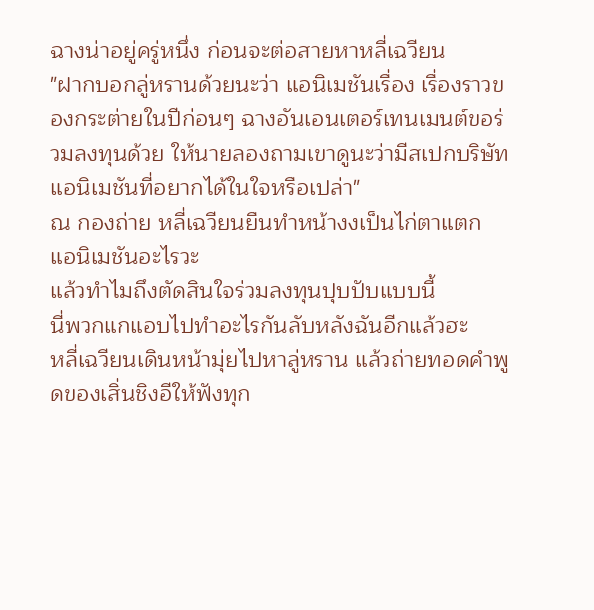ฉางน่าอยู่ครู่หนึ่ง ก่อนจะต่อสายหาหลี่เฉวียน
"ฝากบอกลู่หรานด้วยนะว่า แอนิเมชันเรื่อง เรื่องราวของกระต่ายในปีก่อนๆ ฉางอันเอนเตอร์เทนเมนต์ขอร่วมลงทุนด้วย ให้นายลองถามเขาดูนะว่ามีสเปกบริษัทแอนิเมชันที่อยากได้ในใจหรือเปล่า"
ณ กองถ่าย หลี่เฉวียนยืนทำหน้างงเป็นไก่ตาแตก
แอนิเมชันอะไรวะ
แล้วทำไมถึงตัดสินใจร่วมลงทุนปุบปับแบบนี้
นี่พวกแกแอบไปทำอะไรกันลับหลังฉันอีกแล้วฮะ
หลี่เฉวียนเดินหน้ามุ่ยไปหาลู่หราน แล้วถ่ายทอดคำพูดของเสิ่นชิงอีให้ฟังทุก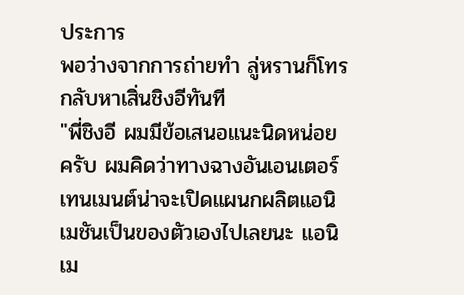ประการ
พอว่างจากการถ่ายทำ ลู่หรานก็โทรกลับหาเสิ่นชิงอีทันที
"พี่ชิงอี ผมมีข้อเสนอแนะนิดหน่อยครับ ผมคิดว่าทางฉางอันเอนเตอร์เทนเมนต์น่าจะเปิดแผนกผลิตแอนิเมชันเป็นของตัวเองไปเลยนะ แอนิเม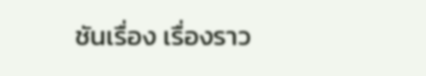ชันเรื่อง เรื่องราว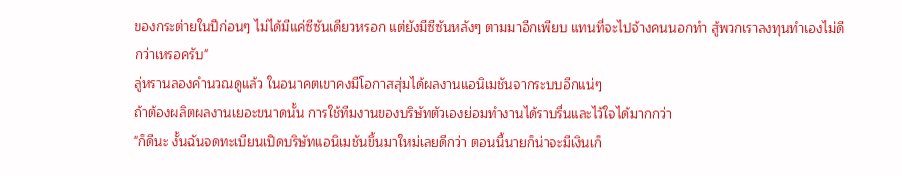ของกระต่ายในปีก่อนๆ ไม่ได้มีแค่ซีซันเดียวหรอก แต่ยังมีซีซันหลังๆ ตามมาอีกเพียบ แทนที่จะไปจ้างคนนอกทำ สู้พวกเราลงทุนทำเองไม่ดีกว่าเหรอครับ"
ลู่หรานลองคำนวณดูแล้ว ในอนาคตเขาคงมีโอกาสสุ่มได้ผลงานแอนิเมชันจากระบบอีกแน่ๆ
ถ้าต้องผลิตผลงานเยอะขนาดนั้น การใช้ทีมงานของบริษัทตัวเองย่อมทำงานได้ราบรื่นและไว้ใจได้มากกว่า
"ก็ดีนะ งั้นฉันจดทะเบียนเปิดบริษัทแอนิเมชันขึ้นมาใหม่เลยดีกว่า ตอนนี้นายก็น่าจะมีเงินเก็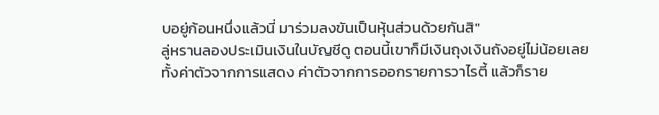บอยู่ก้อนหนึ่งแล้วนี่ มาร่วมลงขันเป็นหุ้นส่วนด้วยกันสิ"
ลู่หรานลองประเมินเงินในบัญชีดู ตอนนี้เขาก็มีเงินถุงเงินถังอยู่ไม่น้อยเลย
ทั้งค่าตัวจากการแสดง ค่าตัวจากการออกรายการวาไรตี้ แล้วก็ราย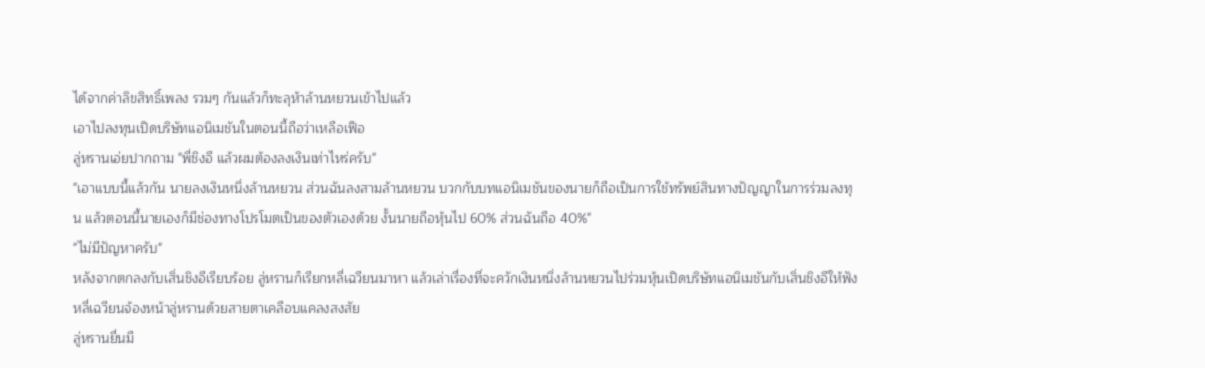ได้จากค่าลิขสิทธิ์เพลง รวมๆ กันแล้วก็ทะลุห้าล้านหยวนเข้าไปแล้ว
เอาไปลงทุนเปิดบริษัทแอนิเมชันในตอนนี้ถือว่าเหลือเฟือ
ลู่หรานเอ่ยปากถาม "พี่ชิงอี แล้วผมต้องลงเงินเท่าไหร่ครับ"
"เอาแบบนี้แล้วกัน นายลงเงินหนึ่งล้านหยวน ส่วนฉันลงสามล้านหยวน บวกกับบทแอนิเมชันของนายก็ถือเป็นการใช้ทรัพย์สินทางปัญญาในการร่วมลงทุน แล้วตอนนี้นายเองก็มีช่องทางโปรโมตเป็นของตัวเองด้วย งั้นนายถือหุ้นไป 60% ส่วนฉันถือ 40%"
"ไม่มีปัญหาครับ"
หลังจากตกลงกับเสิ่นชิงอีเรียบร้อย ลู่หรานก็เรียกหลี่เฉวียนมาหา แล้วเล่าเรื่องที่จะควักเงินหนึ่งล้านหยวนไปร่วมหุ้นเปิดบริษัทแอนิเมชันกับเสิ่นชิงอีให้ฟัง
หลี่เฉวียนจ้องหน้าลู่หรานด้วยสายตาเคลือบแคลงสงสัย
ลู่หรานยื่นมื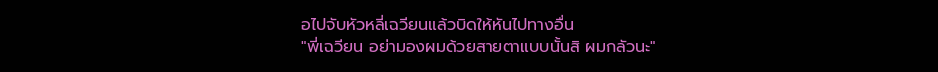อไปจับหัวหลี่เฉวียนแล้วบิดให้หันไปทางอื่น
"พี่เฉวียน อย่ามองผมด้วยสายตาแบบนั้นสิ ผมกลัวนะ"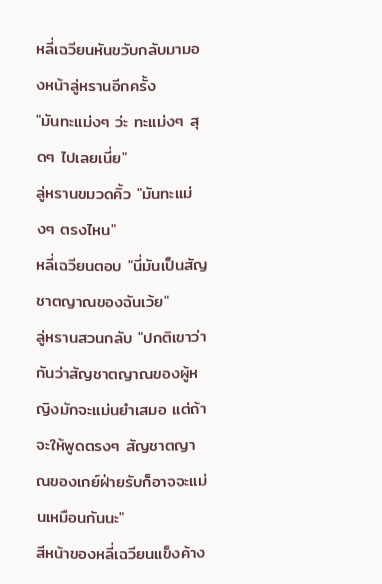หลี่เฉวียนหันขวับกลับมามองหน้าลู่หรานอีกครั้ง
"มันทะแม่งๆ ว่ะ ทะแม่งๆ สุดๆ ไปเลยเนี่ย"
ลู่หรานขมวดคิ้ว "มันทะแม่งๆ ตรงไหน"
หลี่เฉวียนตอบ "นี่มันเป็นสัญชาตญาณของฉันเว้ย"
ลู่หรานสวนกลับ "ปกติเขาว่ากันว่าสัญชาตญาณของผู้หญิงมักจะแม่นยำเสมอ แต่ถ้าจะให้พูดตรงๆ สัญชาตญาณของเกย์ฝ่ายรับก็อาจจะแม่นเหมือนกันนะ"
สีหน้าของหลี่เฉวียนแข็งค้าง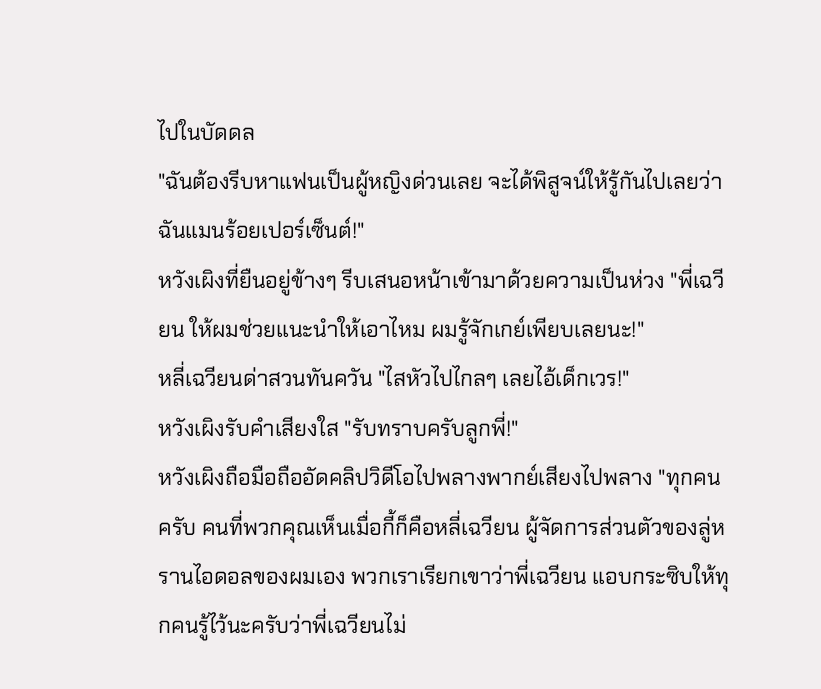ไปในบัดดล
"ฉันต้องรีบหาแฟนเป็นผู้หญิงด่วนเลย จะได้พิสูจน์ให้รู้กันไปเลยว่าฉันแมนร้อยเปอร์เซ็นต์!"
หวังเผิงที่ยืนอยู่ข้างๆ รีบเสนอหน้าเข้ามาด้วยความเป็นห่วง "พี่เฉวียน ให้ผมช่วยแนะนำให้เอาไหม ผมรู้จักเกย์เพียบเลยนะ!"
หลี่เฉวียนด่าสวนทันควัน "ไสหัวไปไกลๆ เลยไอ้เด็กเวร!"
หวังเผิงรับคำเสียงใส "รับทราบครับลูกพี่!"
หวังเผิงถือมือถืออัดคลิปวิดีโอไปพลางพากย์เสียงไปพลาง "ทุกคนครับ คนที่พวกคุณเห็นเมื่อกี้ก็คือหลี่เฉวียน ผู้จัดการส่วนตัวของลู่หรานไอดอลของผมเอง พวกเราเรียกเขาว่าพี่เฉวียน แอบกระซิบให้ทุกคนรู้ไว้นะครับว่าพี่เฉวียนไม่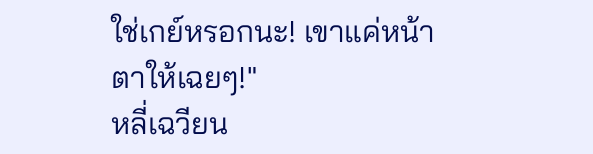ใช่เกย์หรอกนะ! เขาแค่หน้าตาให้เฉยๆ!"
หลี่เฉวียน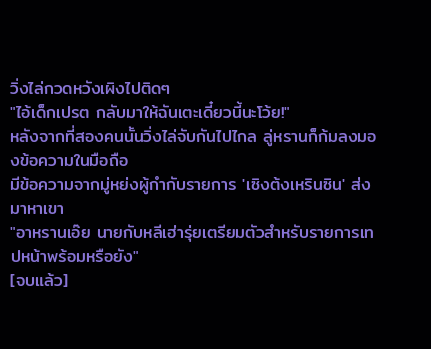วิ่งไล่กวดหวังเผิงไปติดๆ
"ไอ้เด็กเปรต กลับมาให้ฉันเตะเดี๋ยวนี้นะโว้ย!"
หลังจากที่สองคนนั้นวิ่งไล่จับกันไปไกล ลู่หรานก็ก้มลงมองข้อความในมือถือ
มีข้อความจากมู่หย่งผู้กำกับรายการ 'เซิงต้งเหรินซิน' ส่งมาหาเขา
"อาหรานเอ๊ย นายกับหลีเฮ่ารุ่ยเตรียมตัวสำหรับรายการเทปหน้าพร้อมหรือยัง"
[จบแล้ว]